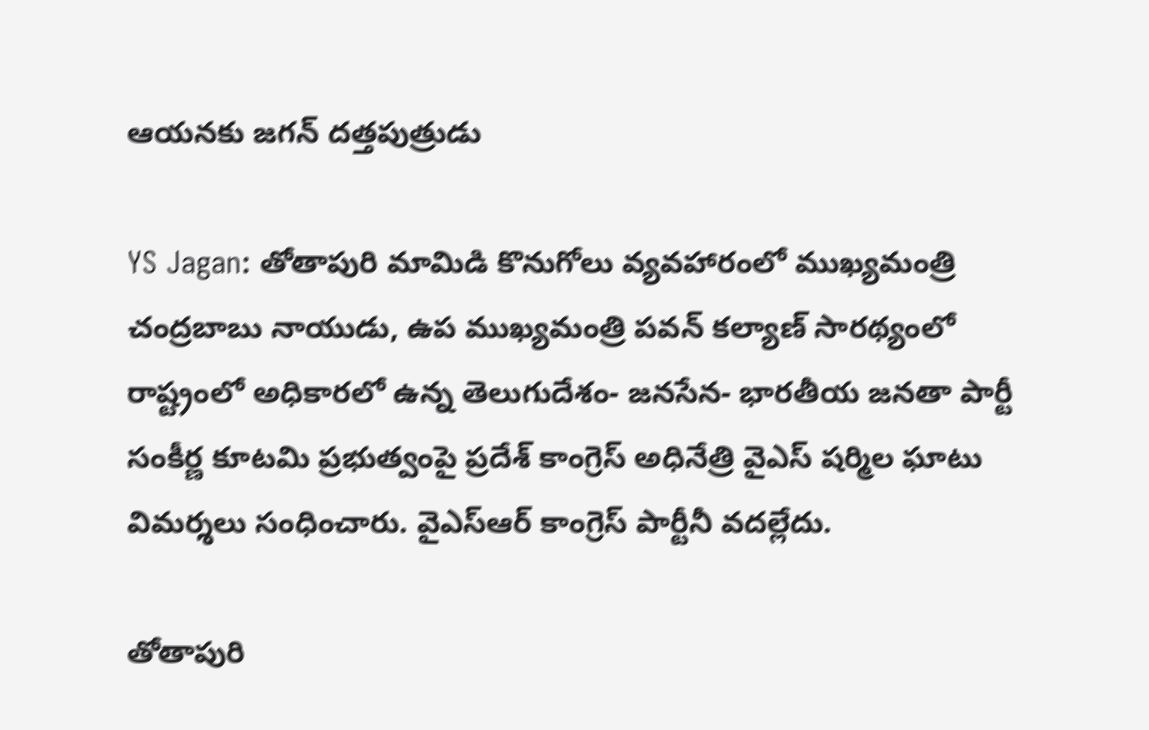ఆయనకు జగన్ దత్తపుత్రుడు

YS Jagan: తోతాపురి మామిడి కొనుగోలు వ్యవహారంలో ముఖ్యమంత్రి చంద్రబాబు నాయుడు, ఉప ముఖ్యమంత్రి పవన్ కల్యాణ్ సారథ్యంలో రాష్ట్రంలో అధికారలో ఉన్న తెలుగుదేశం- జనసేన- భారతీయ జనతా పార్టీ సంకీర్ణ కూటమి ప్రభుత్వంపై ప్రదేశ్ కాంగ్రెస్ అధినేత్రి వైఎస్ షర్మిల ఘాటు విమర్శలు సంధించారు. వైఎస్ఆర్ కాంగ్రెస్ పార్టీనీ వదల్లేదు.

తోతాపురి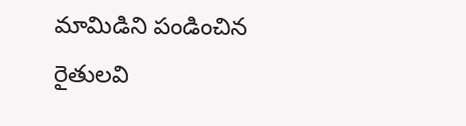మామిడిని పండించిన రైతులవి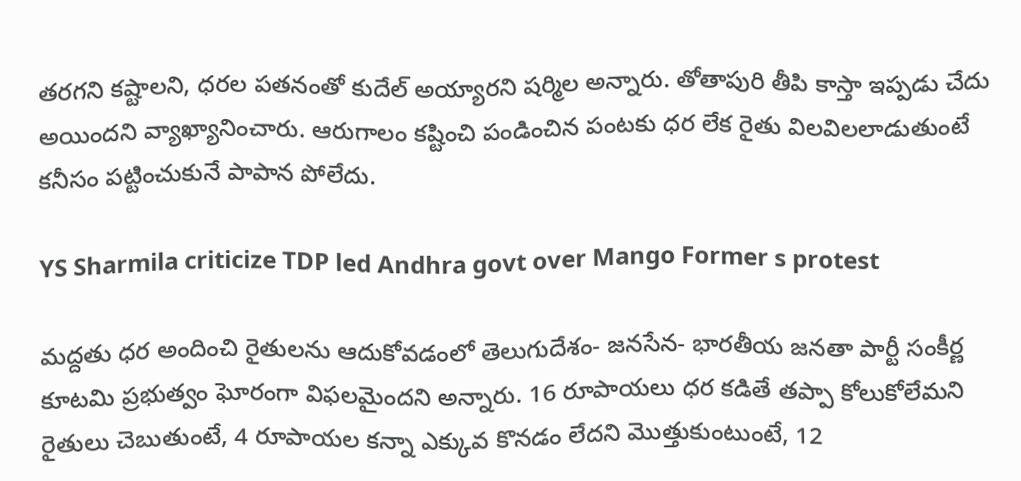తరగని కష్టాలని, ధరల పతనంతో కుదేల్ అయ్యారని షర్మిల అన్నారు. తోతాపురి తీపి కాస్తా ఇప్పడు చేదు అయిందని వ్యాఖ్యానించారు. ఆరుగాలం కష్టించి పండించిన పంటకు ధర లేక రైతు విలవిలలాడుతుంటే కనీసం పట్టించుకునే పాపాన పోలేదు.

YS Sharmila criticize TDP led Andhra govt over Mango Former s protest

మద్దతు ధర అందించి రైతులను ఆదుకోవడంలో తెలుగుదేశం- జనసేన- భారతీయ జనతా పార్టీ సంకీర్ణ కూటమి ప్రభుత్వం ఘోరంగా విఫలమైందని అన్నారు. 16 రూపాయలు ధర కడితే తప్పా కోలుకోలేమని రైతులు చెబుతుంటే, 4 రూపాయల కన్నా ఎక్కువ కొనడం లేదని మొత్తుకుంటుంటే, 12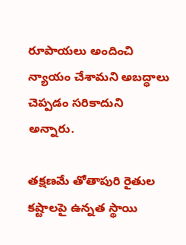రూపాయలు అందించి న్యాయం చేశామని అబద్ధాలు చెప్పడం సరికాదుని అన్నారు.

తక్షణమే తోతాపురి రైతుల కష్టాలపై ఉన్నత స్థాయి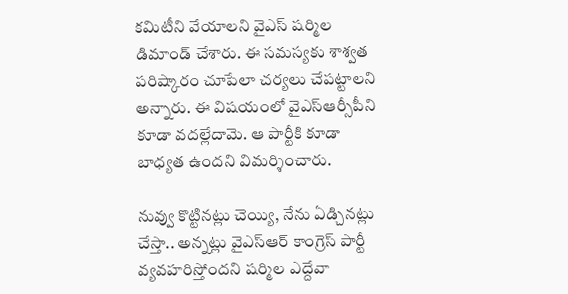కమిటీని వేయాలని వైఎస్ షర్మిల డిమాండ్ చేశారు. ఈ సమస్యకు శాశ్వత పరిష్కారం చూపేలా చర్యలు చేపట్టాలని అన్నారు. ఈ విషయంలో వైఎస్ఆర్సీపీని కూడా వదల్లేదామె. ఆ పార్టీకి కూడా బాధ్యత ఉందని విమర్శించారు.

నువ్వు కొట్టినట్లు చెయ్యి, నేను ఏడ్చినట్లు చేస్తా.. అన్నట్లు వైఎస్ఆర్ కాంగ్రెస్ పార్టీ వ్యవహరిస్తోందని షర్మిల ఎద్దేవా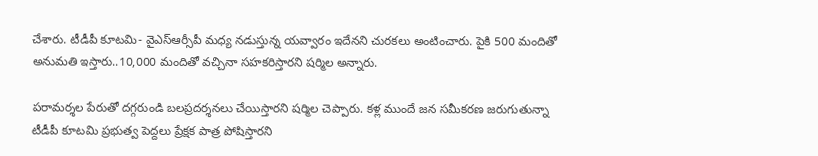చేశారు. టీడీపీ కూటమి- వైఎస్ఆర్సీపీ మధ్య నడుస్తున్న యవ్వారం ఇదేనని చురకలు అంటించారు. పైకి 500 మందితో అనుమతి ఇస్తారు..10,000 మందితో వచ్చినా సహకరిస్తారని షర్మిల అన్నారు.

పరామర్శల పేరుతో దగ్గరుండి బలప్రదర్శనలు చేయిస్తారని షర్మిల చెప్పారు. కళ్ల ముందే జన సమీకరణ జరుగుతున్నా టీడీపీ కూటమి ప్రభుత్వ పెద్దలు ప్రేక్షక పాత్ర పోషిస్తారని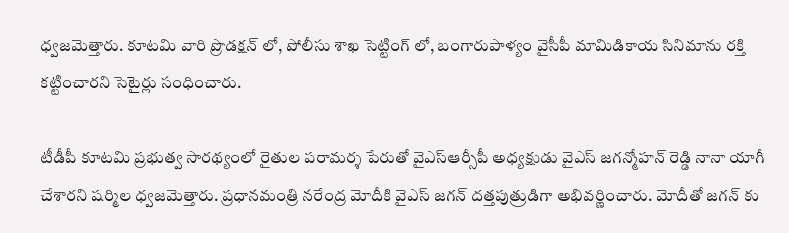ధ్వజమెత్తారు. కూటమి వారి ప్రొడక్షన్ లో, పోలీసు శాఖ సెట్టింగ్ లో, బంగారుపాళ్యం వైసీపీ మామిడికాయ సినిమాను రక్తి కట్టించారని సెటైర్లు సంధించారు.

టీడీపీ కూటమి ప్రభుత్వ సారథ్యంలో రైతుల పరామర్శ పేరుతో వైఎస్ఆర్సీపీ అధ్యక్షుడు వైఎస్ జగన్మోహన్ రెడ్డి నానా యాగీ చేశారని షర్మిల ధ్వజమెత్తారు. ప్రధానమంత్రి నరేంద్ర మోదీకి వైఎస్ జగన్ దత్తపుత్రుడిగా అభివర్ణించారు. మోదీతో జగన్ కు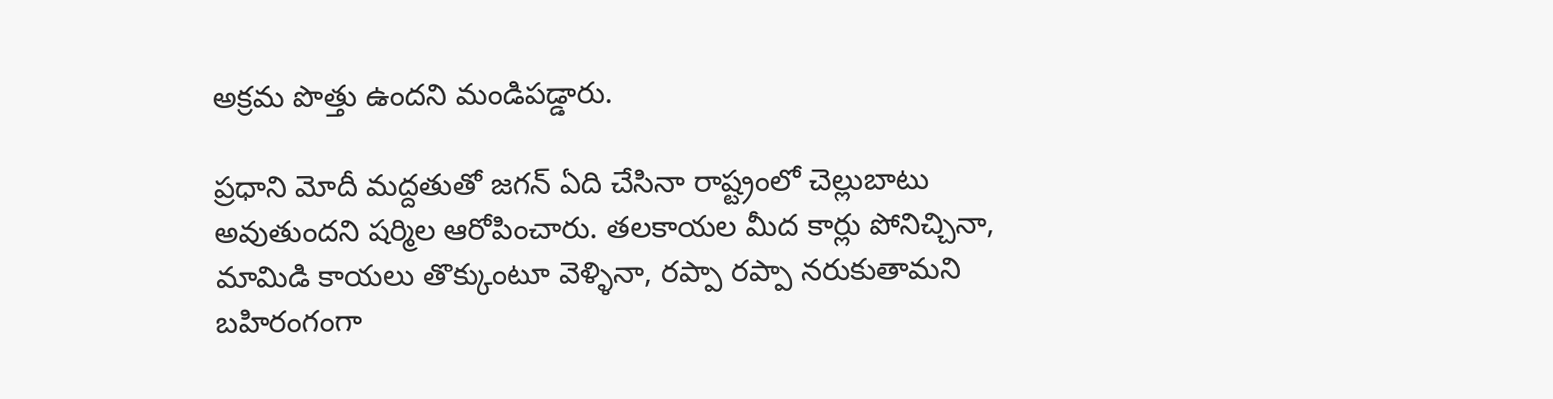అక్రమ పొత్తు ఉందని మండిపడ్డారు.

ప్రధాని మోదీ మద్దతుతో జగన్ ఏది చేసినా రాష్ట్రంలో చెల్లుబాటు అవుతుందని షర్మిల ఆరోపించారు. తలకాయల మీద కార్లు పోనిచ్చినా, మామిడి కాయలు తొక్కుంటూ వెళ్ళినా, రప్పా రప్పా నరుకుతామని బహిరంగంగా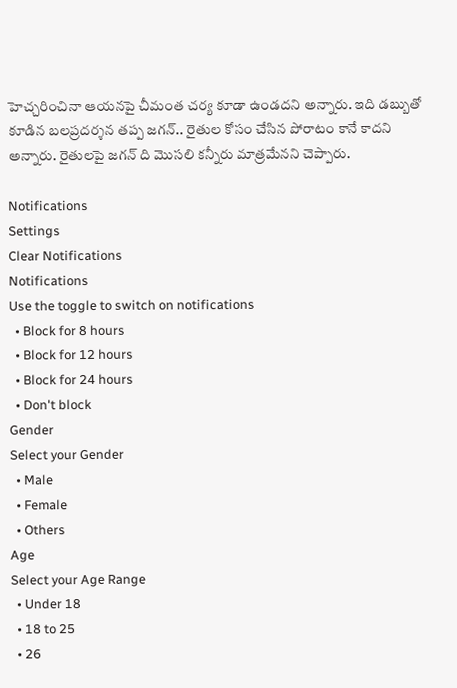హెచ్చరించినా ఆయనపై చీమంత చర్య కూడా ఉండదని అన్నారు. ఇది డబ్బుతో కూడిన బలప్రదర్శన తప్ప జగన్.. రైతుల కోసం చేసిన పోరాటం కానే కాదని అన్నారు. రైతులపై జగన్ ది మొసలి కన్నీరు మాత్రమేనని చెప్పారు.

Notifications
Settings
Clear Notifications
Notifications
Use the toggle to switch on notifications
  • Block for 8 hours
  • Block for 12 hours
  • Block for 24 hours
  • Don't block
Gender
Select your Gender
  • Male
  • Female
  • Others
Age
Select your Age Range
  • Under 18
  • 18 to 25
  • 26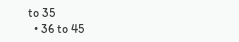to 35
  • 36 to 45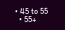• 45 to 55
  • 55+